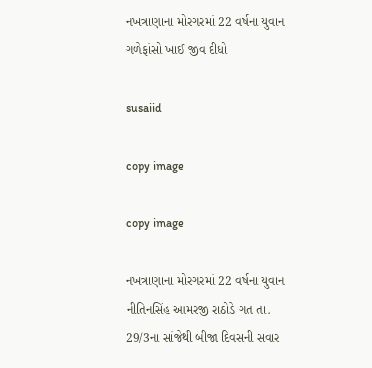નખત્રાણાના મોરગરમાં 22 વર્ષના યુવાન ગળેફાંસો ખાઈ જીવ દીધો

susaiid

copy image

copy image

નખત્રાણાના મોરગરમાં 22 વર્ષના યુવાન નીતિનસિંહ આમરજી રાઠોડે ગત તા. 29/3ના સાંજેથી બીજા દિવસની સવાર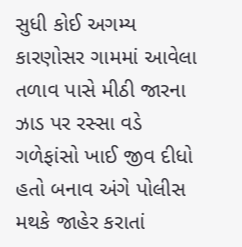સુધી કોઈ અગમ્ય કારણોસર ગામમાં આવેલા તળાવ પાસે મીઠી જારના ઝાડ પર રસ્સા વડે ગળેફાંસો ખાઈ જીવ દીધો હતો બનાવ અંગે પોલીસ મથકે જાહેર કરાતાં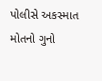પોલીસે અકસ્માત મોતનો ગુનો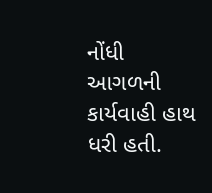નોંધી આગળની કાર્યવાહી હાથ ધરી હતી.